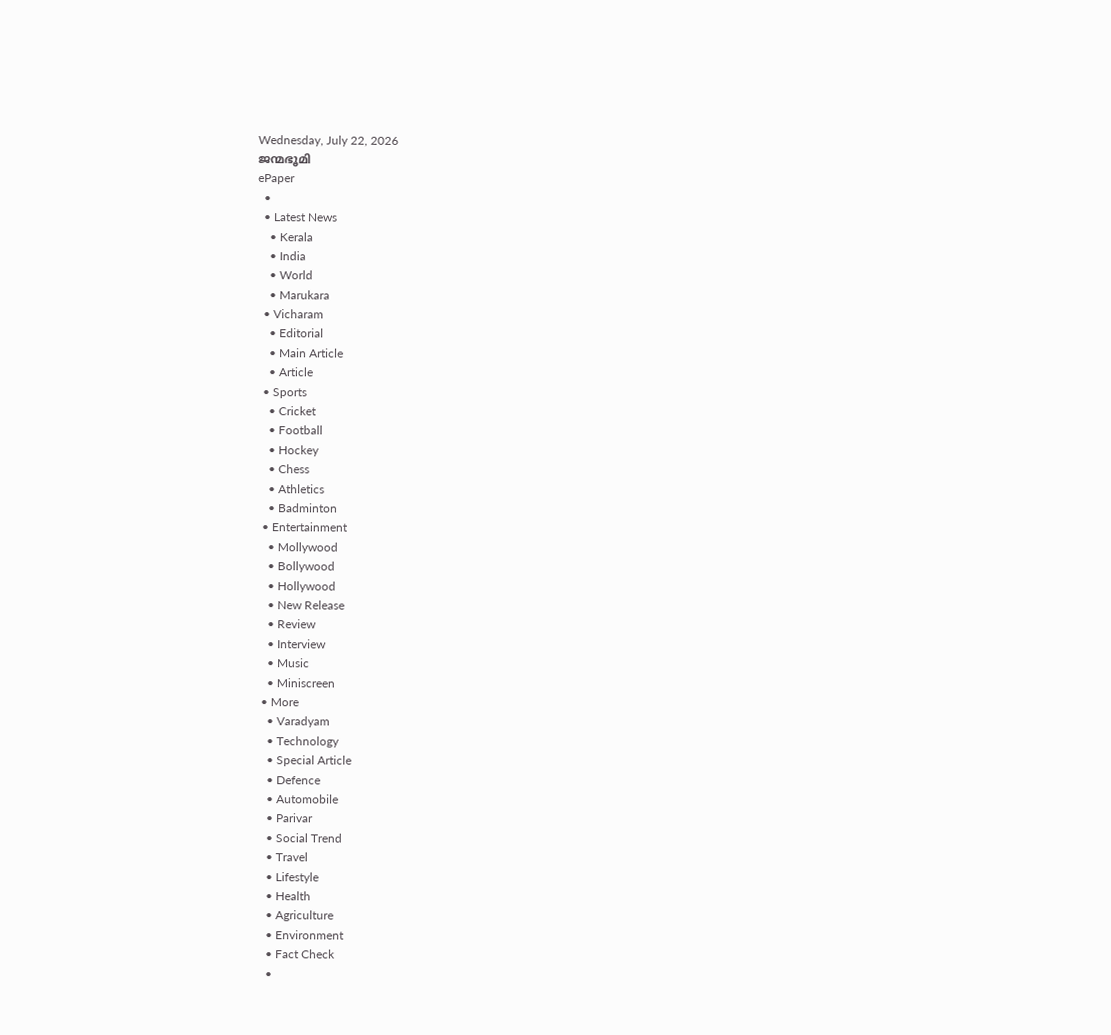Wednesday, July 22, 2026
ജന്മഭൂമി
ePaper
  •
  • Latest News
    • Kerala
    • India
    • World
    • Marukara
  • Vicharam
    • Editorial
    • Main Article
    • Article
  • Sports
    • Cricket
    • Football
    • Hockey
    • Chess
    • Athletics
    • Badminton
  • Entertainment
    • Mollywood
    • Bollywood
    • Hollywood
    • New Release
    • Review
    • Interview
    • Music
    • Miniscreen
  • More
    • Varadyam
    • Technology
    • Special Article
    • Defence
    • Automobile
    • Parivar
    • Social Trend
    • Travel
    • Lifestyle
    • Health
    • Agriculture
    • Environment
    • Fact Check
    •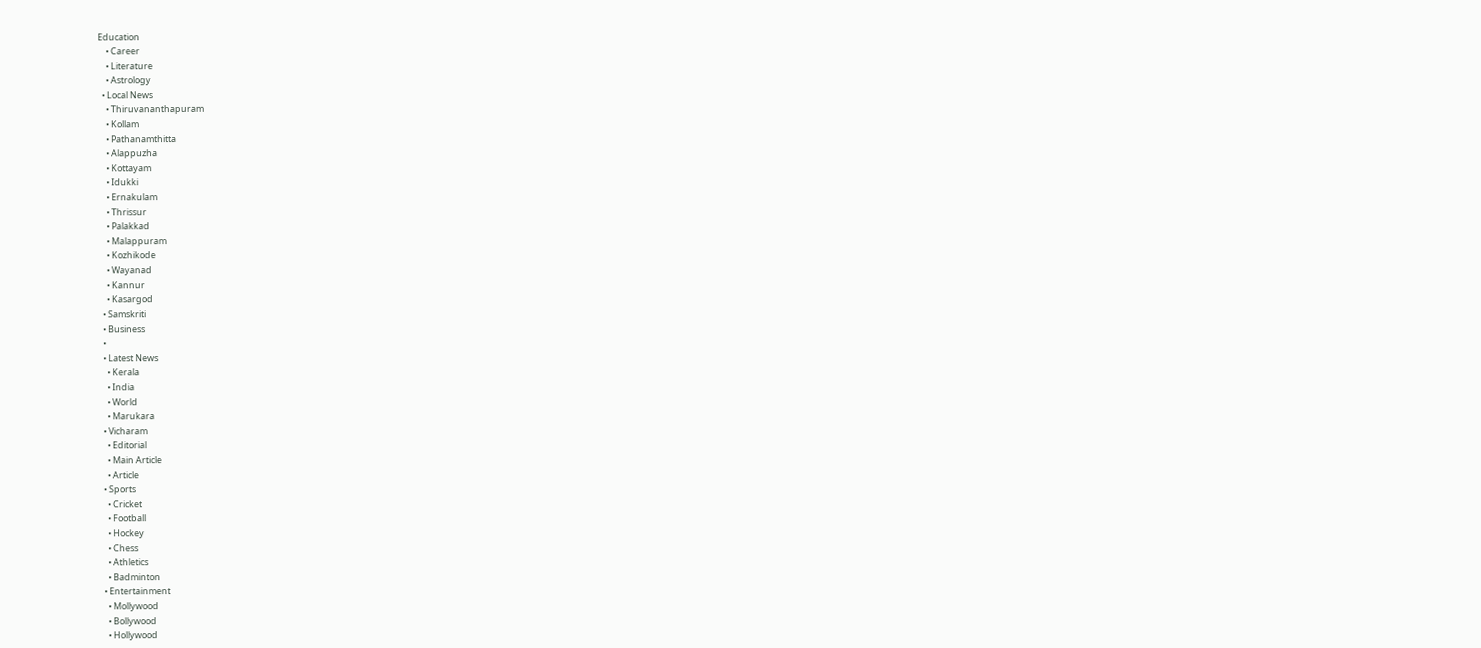Education
    • Career
    • Literature
    • Astrology
  • Local News
    • Thiruvananthapuram
    • Kollam
    • Pathanamthitta
    • Alappuzha
    • Kottayam
    • Idukki
    • Ernakulam
    • Thrissur
    • Palakkad
    • Malappuram
    • Kozhikode
    • Wayanad
    • Kannur
    • Kasargod
  • Samskriti
  • Business
  •
  • Latest News
    • Kerala
    • India
    • World
    • Marukara
  • Vicharam
    • Editorial
    • Main Article
    • Article
  • Sports
    • Cricket
    • Football
    • Hockey
    • Chess
    • Athletics
    • Badminton
  • Entertainment
    • Mollywood
    • Bollywood
    • Hollywood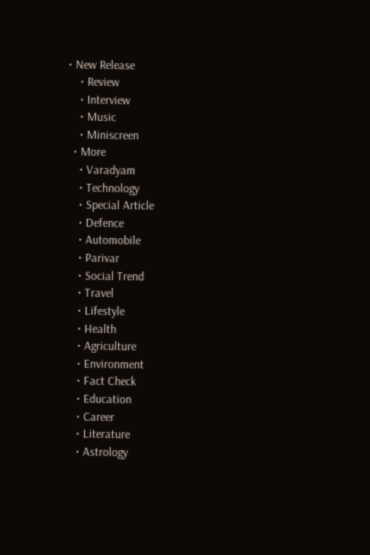• New Release
    • Review
    • Interview
    • Music
    • Miniscreen
  • More
    • Varadyam
    • Technology
    • Special Article
    • Defence
    • Automobile
    • Parivar
    • Social Trend
    • Travel
    • Lifestyle
    • Health
    • Agriculture
    • Environment
    • Fact Check
    • Education
    • Career
    • Literature
    • Astrology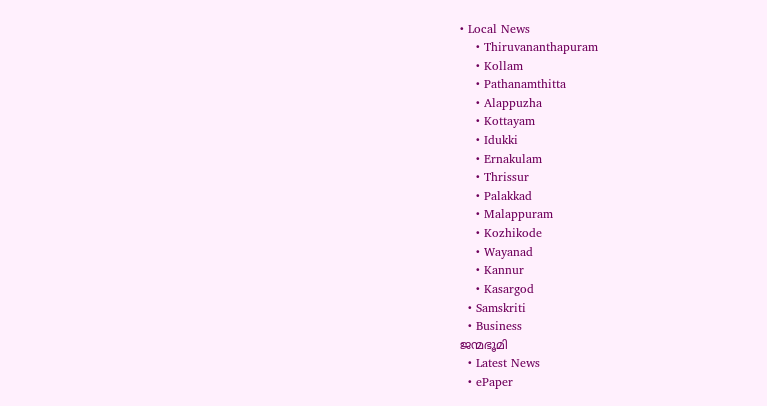• Local News
    • Thiruvananthapuram
    • Kollam
    • Pathanamthitta
    • Alappuzha
    • Kottayam
    • Idukki
    • Ernakulam
    • Thrissur
    • Palakkad
    • Malappuram
    • Kozhikode
    • Wayanad
    • Kannur
    • Kasargod
  • Samskriti
  • Business
ജന്മഭൂമി
  • Latest News
  • ePaper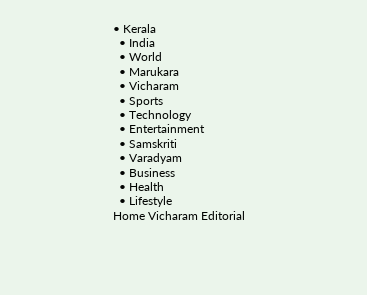• Kerala
  • India
  • World
  • Marukara
  • Vicharam
  • Sports
  • Technology
  • Entertainment
  • Samskriti
  • Varadyam
  • Business
  • Health
  • Lifestyle
Home Vicharam Editorial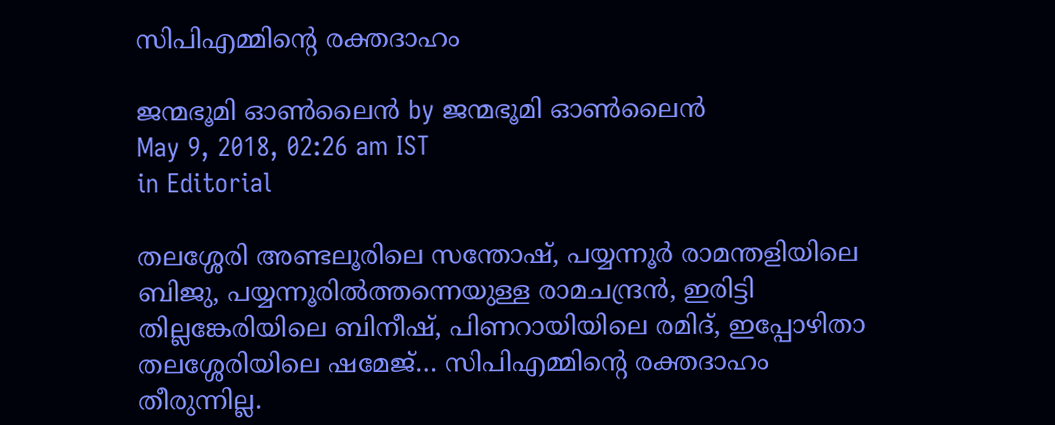സിപിഎമ്മിന്റെ രക്തദാഹം

ജന്മഭൂമി ഓണ്‍ലൈന്‍ by ജന്മഭൂമി ഓണ്‍ലൈന്‍
May 9, 2018, 02:26 am IST
in Editorial

തലശ്ശേരി അണ്ടലൂരിലെ സന്തോഷ്, പയ്യന്നൂര്‍ രാമന്തളിയിലെ ബിജു, പയ്യന്നൂരില്‍ത്തന്നെയുള്ള രാമചന്ദ്രന്‍, ഇരിട്ടി തില്ലങ്കേരിയിലെ ബിനീഷ്, പിണറായിയിലെ രമിദ്, ഇപ്പോഴിതാ തലശ്ശേരിയിലെ ഷമേജ്… സിപിഎമ്മിന്റെ രക്തദാഹം തീരുന്നില്ല.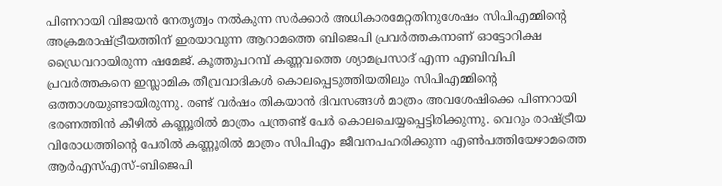പിണറായി വിജയന്‍ നേതൃത്വം നല്‍കുന്ന സര്‍ക്കാര്‍ അധികാരമേറ്റതിനുശേഷം സിപിഎമ്മിന്റെ അക്രമരാഷ്‌ട്രീയത്തിന് ഇരയാവുന്ന ആറാമത്തെ ബിജെപി പ്രവര്‍ത്തകനാണ് ഓട്ടോറിക്ഷ ഡ്രൈവറായിരുന്ന ഷമേജ്. കൂത്തുപറമ്പ് കണ്ണവത്തെ ശ്യാമപ്രസാദ് എന്ന എബിവിപി പ്രവര്‍ത്തകനെ ഇസ്ലാമിക തീവ്രവാദികള്‍ കൊലപ്പെടുത്തിയതിലും സിപിഎമ്മിന്റെ ഒത്താശയുണ്ടായിരുന്നു. രണ്ട് വര്‍ഷം തികയാന്‍ ദിവസങ്ങള്‍ മാത്രം അവശേഷിക്കെ പിണറായി ഭരണത്തിന്‍ കീഴില്‍ കണ്ണൂരില്‍ മാത്രം പന്ത്രണ്ട് പേര്‍ കൊലചെയ്യപ്പെട്ടിരിക്കുന്നു. വെറും രാഷ്‌ട്രീയ വിരോധത്തിന്റെ പേരില്‍ കണ്ണൂരില്‍ മാത്രം സിപിഎം ജീവനപഹരിക്കുന്ന എണ്‍പത്തിയേഴാമത്തെ ആര്‍എസ്എസ്-ബിജെപി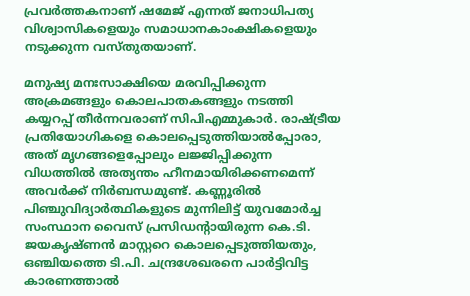പ്രവര്‍ത്തകനാണ് ഷമേജ് എന്നത് ജനാധിപത്യ വിശ്വാസികളെയും സമാധാനകാംക്ഷികളെയും നടുക്കുന്ന വസ്തുതയാണ്.

മനുഷ്യ മനഃസാക്ഷിയെ മരവിപ്പിക്കുന്ന അക്രമങ്ങളും കൊലപാതകങ്ങളും നടത്തി കയ്യറപ്പ് തീര്‍ന്നവരാണ് സിപിഎമ്മുകാര്‍. രാഷ്‌ട്രീയ പ്രതിയോഗികളെ കൊലപ്പെടുത്തിയാല്‍പ്പോരാ, അത് മൃഗങ്ങളെപ്പോലും ലജ്ജിപ്പിക്കുന്ന വിധത്തില്‍ അത്യന്തം ഹീനമായിരിക്കണമെന്ന് അവര്‍ക്ക് നിര്‍ബന്ധമുണ്ട്. കണ്ണൂരില്‍ പിഞ്ചുവിദ്യാര്‍ത്ഥികളുടെ മുന്നിലിട്ട് യുവമോര്‍ച്ച സംസ്ഥാന വൈസ് പ്രസിഡന്റായിരുന്ന കെ.ടി. ജയകൃഷ്ണന്‍ മാസ്റ്ററെ കൊലപ്പെടുത്തിയതും, ഒഞ്ചിയത്തെ ടി.പി. ചന്ദ്രശേഖരനെ പാര്‍ട്ടിവിട്ട കാരണത്താല്‍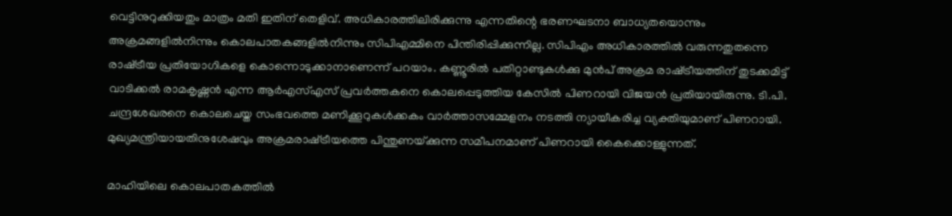വെട്ടിനുറുക്കിയതും മാത്രം മതി ഇതിന് തെളിവ്. അധികാരത്തിലിരിക്കുന്നു എന്നതിന്റെ ഭരണഘടനാ ബാധ്യതയൊന്നും അക്രമങ്ങളില്‍നിന്നും കൊലപാതകങ്ങളില്‍നിന്നും സിപിഎമ്മിനെ പിന്തിരിപ്പിക്കുന്നില്ല. സിപിഎം അധികാരത്തില്‍ വരുന്നതുതന്നെ രാഷ്‌ട്രീയ പ്രതിയോഗികളെ കൊന്നൊടുക്കാനാണെന്ന് പറയാം. കണ്ണൂരില്‍ പതിറ്റാണ്ടുകള്‍ക്കു മുന്‍പ് അക്രമ രാഷ്‌ട്രീയത്തിന് തുടക്കമിട്ട് വാടിക്കല്‍ രാമകൃഷ്ണന്‍ എന്ന ആര്‍എസ്എസ് പ്രവര്‍ത്തകനെ കൊലപ്പെടുത്തിയ കേസില്‍ പിണറായി വിജയന്‍ പ്രതിയായിരുന്നു. ടി.പി. ചന്ദ്രശേഖരനെ കൊലചെയ്ത സംഭവത്തെ മണിക്കൂറുകള്‍ക്കകം വാര്‍ത്താസമ്മേളനം നടത്തി ന്യായീകരിച്ച വ്യക്തിയുമാണ് പിണറായി. മുഖ്യമന്ത്രിയായതിനുശേഷവും അക്രമരാഷ്‌ട്രീയത്തെ പിന്തുണയ്‌ക്കുന്ന സമീപനമാണ് പിണറായി കൈക്കൊള്ളുന്നത്.

മാഹിയിലെ കൊലപാതകത്തില്‍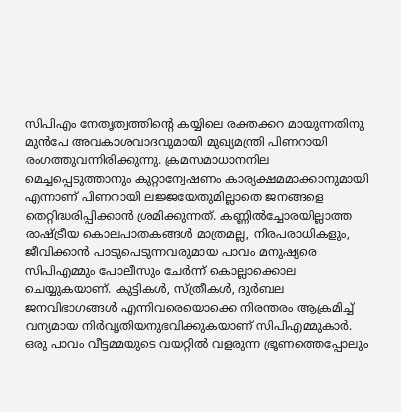സിപിഎം നേതൃത്വത്തിന്റെ കയ്യിലെ രക്തക്കറ മായുന്നതിനു മുന്‍പേ അവകാശവാദവുമായി മുഖ്യമന്ത്രി പിണറായി രംഗത്തുവന്നിരിക്കുന്നു. ക്രമസമാധാനനില മെച്ചപ്പെടുത്താനും കുറ്റാന്വേഷണം കാര്യക്ഷമമാക്കാനുമായി എന്നാണ് പിണറായി ലജ്ജയേതുമില്ലാതെ ജനങ്ങളെ തെറ്റിദ്ധരിപ്പിക്കാന്‍ ശ്രമിക്കുന്നത്. കണ്ണില്‍ച്ചോരയില്ലാത്ത രാഷ്‌ട്രീയ കൊലപാതകങ്ങള്‍ മാത്രമല്ല, നിരപരാധികളും, ജീവിക്കാന്‍ പാടുപെടുന്നവരുമായ പാവം മനുഷ്യരെ സിപിഎമ്മും പോലീസും ചേര്‍ന്ന് കൊല്ലാക്കൊല ചെയ്യുകയാണ്. കുട്ടികള്‍, സ്ത്രീകള്‍, ദുര്‍ബല ജനവിഭാഗങ്ങള്‍ എന്നിവരെയൊക്കെ നിരന്തരം ആക്രമിച്ച് വന്യമായ നിര്‍വൃതിയനുഭവിക്കുകയാണ് സിപിഎമ്മുകാര്‍. ഒരു പാവം വീട്ടമ്മയുടെ വയറ്റില്‍ വളരുന്ന ഭ്രൂണത്തെപ്പോലും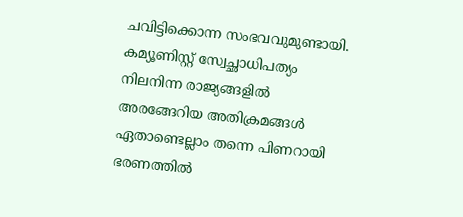ചവിട്ടിക്കൊന്ന സംഭവവുമുണ്ടായി. കമ്യൂണിസ്റ്റ് സ്വേച്ഛാധിപത്യം നിലനിന്ന രാജ്യങ്ങളില്‍ അരങ്ങേറിയ അതിക്രമങ്ങള്‍ ഏതാണ്ടെല്ലാം തന്നെ പിണറായി ഭരണത്തില്‍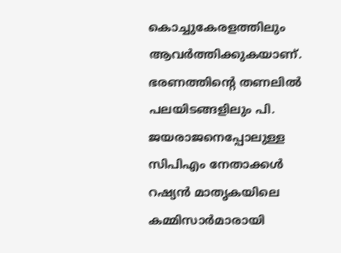കൊച്ചുകേരളത്തിലും ആവര്‍ത്തിക്കുകയാണ്. ഭരണത്തിന്റെ തണലില്‍ പലയിടങ്ങളിലും പി. ജയരാജനെപ്പോലുള്ള സിപിഎം നേതാക്കള്‍ റഷ്യന്‍ മാതൃകയിലെ കമ്മിസാര്‍മാരായി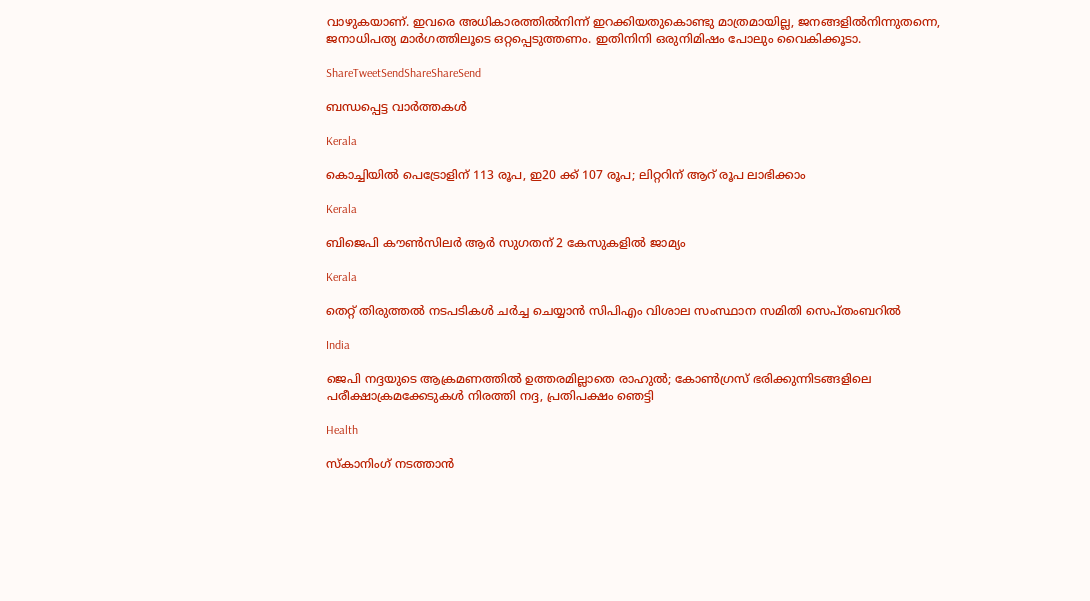വാഴുകയാണ്. ഇവരെ അധികാരത്തില്‍നിന്ന് ഇറക്കിയതുകൊണ്ടു മാത്രമായില്ല, ജനങ്ങളില്‍നിന്നുതന്നെ, ജനാധിപത്യ മാര്‍ഗത്തിലൂടെ ഒറ്റപ്പെടുത്തണം. ഇതിനിനി ഒരുനിമിഷം പോലും വൈകിക്കൂടാ.

ShareTweetSendShareShareSend

ബന്ധപ്പെട്ട വാര്‍ത്തകള്‍

Kerala

കൊച്ചിയില്‍ പെട്രോളിന് 113 രൂപ, ഇ20 ക്ക് 107 രൂപ; ലിറ്ററിന് ആറ് രൂപ ലാഭിക്കാം

Kerala

ബിജെപി കൗണ്‍സിലര്‍ ആര്‍ സുഗതന് 2 കേസുകളില്‍ ജാമ്യം

Kerala

തെറ്റ് തിരുത്തല്‍ നടപടികള്‍ ചര്‍ച്ച ചെയ്യാന്‍ സിപിഎം വിശാല സംസ്ഥാന സമിതി സെപ്തംബറില്‍

India

ജെപി നദ്ദയുടെ ആക്രമണത്തില്‍ ഉത്തരമില്ലാതെ രാഹുല്‍; കോണ്‍ഗ്രസ് ഭരിക്കുന്നിടങ്ങളിലെ പരീക്ഷാക്രമക്കേടുകള്‍ നിരത്തി നദ്ദ, പ്രതിപക്ഷം ഞെട്ടി

Health

സ്‌കാനിംഗ് നടത്താന്‍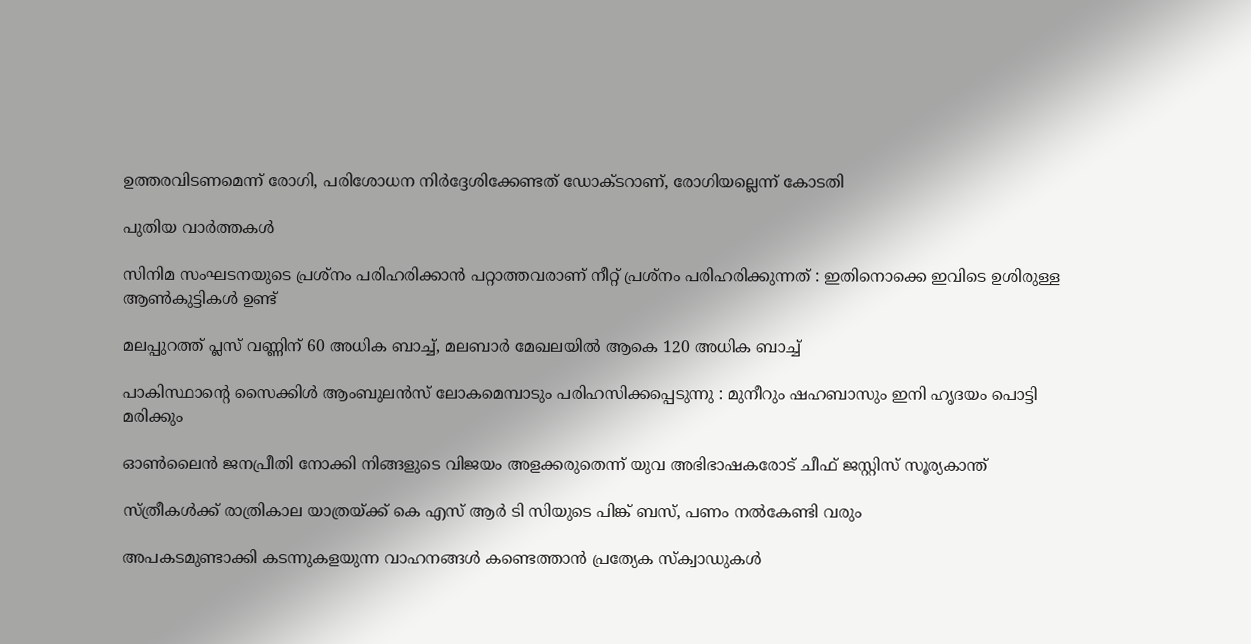ഉത്തരവിടണമെന്ന് രോഗി, പരിശോധന നിര്‍ദ്ദേശിക്കേണ്ടത് ഡോക്ടറാണ്, രോഗിയല്ലെന്ന് കോടതി

പുതിയ വാര്‍ത്തകള്‍

സിനിമ സംഘടനയുടെ പ്രശ്നം പരിഹരിക്കാൻ പറ്റാത്തവരാണ് നീറ്റ് പ്രശ്നം പരിഹരിക്കുന്നത് : ഇതിനൊക്കെ ഇവിടെ ഉശിരുള്ള ആൺകുട്ടികൾ ഉണ്ട്

മലപ്പുറത്ത് പ്ലസ് വണ്ണിന് 60 അധിക ബാച്ച്, മലബാര്‍ മേഖലയില്‍ ആകെ 120 അധിക ബാച്ച്

പാകിസ്ഥാന്റെ സൈക്കിൾ ആംബുലൻസ് ലോകമെമ്പാടും പരിഹസിക്കപ്പെടുന്നു : മുനീറും ഷഹബാസും ഇനി ഹൃദയം പൊട്ടി മരിക്കും

ഓണ്‍ലൈന്‍ ജനപ്രീതി നോക്കി നിങ്ങളുടെ വിജയം അളക്കരുതെന്ന് യുവ അഭിഭാഷകരോട് ചീഫ് ജസ്റ്റിസ് സൂര്യകാന്ത്

സ്ത്രീകള്‍ക്ക് രാത്രികാല യാത്രയ്‌ക്ക് കെ എസ് ആര്‍ ടി സിയുടെ പിങ്ക് ബസ്, പണം നല്‍കേണ്ടി വരും

അപകടമുണ്ടാക്കി കടന്നുകളയുന്ന വാഹനങ്ങള്‍ കണ്ടെത്താന്‍ പ്രത്യേക സ്‌ക്വാഡുകള്‍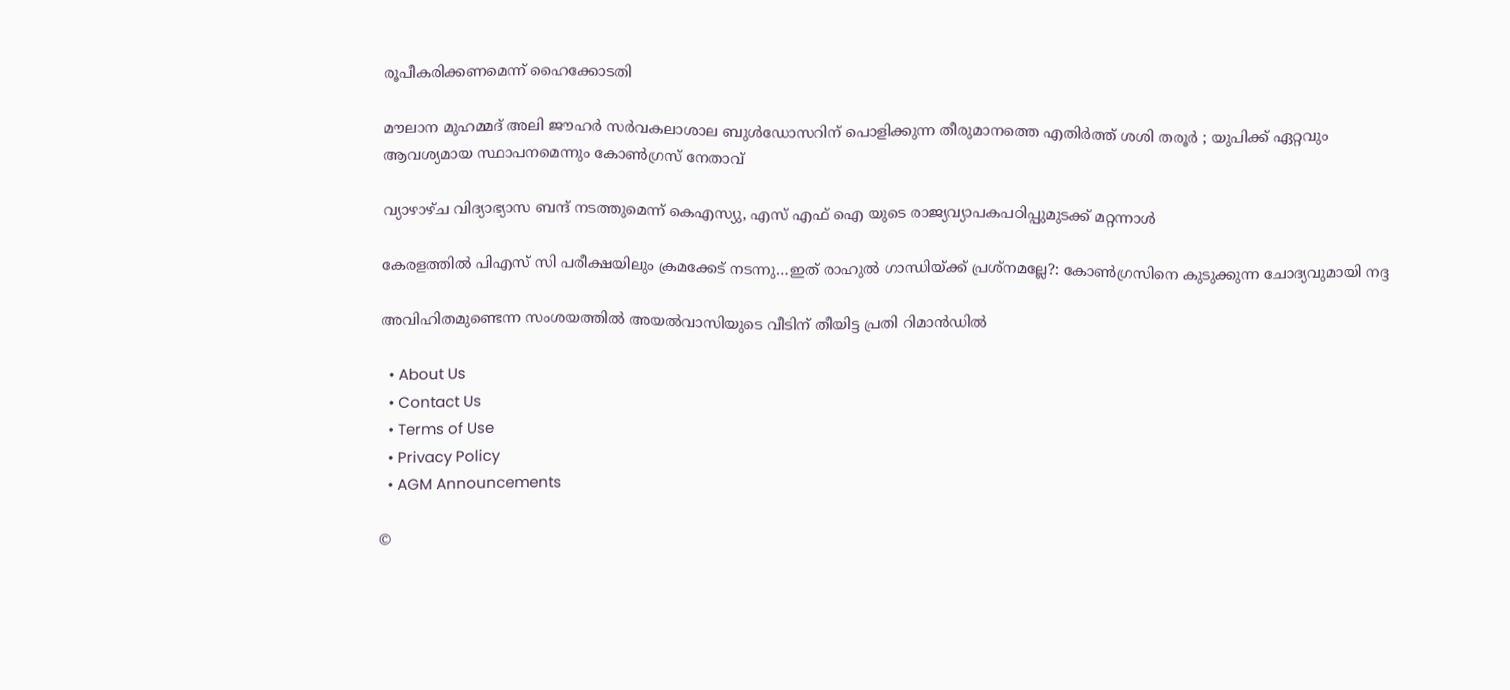രൂപീകരിക്കണമെന്ന് ഹൈക്കോടതി

മൗലാന മുഹമ്മദ് അലി ജൗഹർ സർവകലാശാല ബുൾഡോസറിന് പൊളിക്കുന്ന തീരുമാനത്തെ എതിർത്ത് ശശി തരൂർ ; യുപിക്ക് ഏറ്റവും ആവശ്യമായ സ്ഥാപനമെന്നും കോൺഗ്രസ് നേതാവ്

വ്യാഴാഴ്ച വിദ്യാഭ്യാസ ബന്ദ് നടത്തുമെന്ന് കെഎസ്യു, എസ് എഫ് ഐ യുടെ രാജ്യവ്യാപകപഠിപ്പുമുടക്ക് മറ്റന്നാള്‍

കേരളത്തില്‍ പിഎസ് സി പരീക്ഷയിലും ക്രമക്കേട് നടന്നു…ഇത് രാഹുല്‍ ഗാന്ധിയ്‌ക്ക് പ്രശ്നമല്ലേ?: കോണ്‍ഗ്രസിനെ കുടുക്കുന്ന ചോദ്യവുമായി നദ്ദ

അവിഹിതമുണ്ടെന്ന സംശയത്തില്‍ അയല്‍വാസിയുടെ വീടിന് തീയിട്ട പ്രതി റിമാന്‍ഡില്‍

  • About Us
  • Contact Us
  • Terms of Use
  • Privacy Policy
  • AGM Announcements

©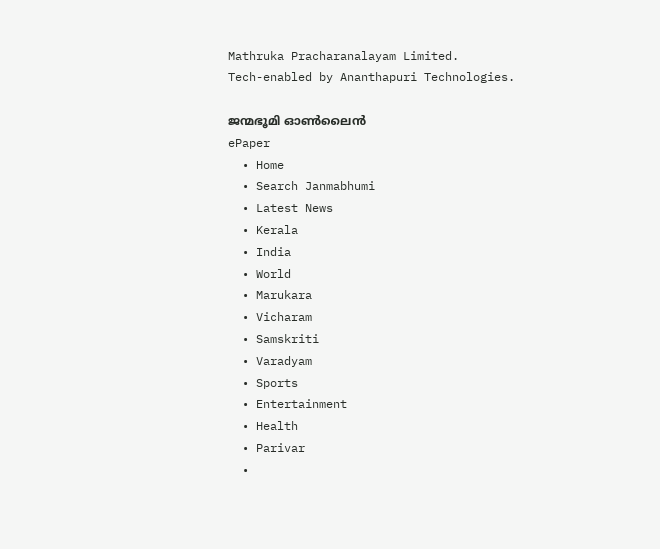Mathruka Pracharanalayam Limited.
Tech-enabled by Ananthapuri Technologies.

ജന്മഭൂമി ഓണ്‍ലൈന്‍
ePaper
  • Home
  • Search Janmabhumi
  • Latest News
  • Kerala
  • India
  • World
  • Marukara
  • Vicharam
  • Samskriti
  • Varadyam
  • Sports
  • Entertainment
  • Health
  • Parivar
  •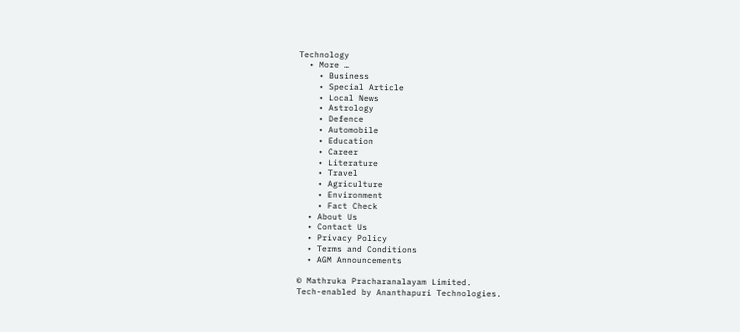Technology
  • More …
    • Business
    • Special Article
    • Local News
    • Astrology
    • Defence
    • Automobile
    • Education
    • Career
    • Literature
    • Travel
    • Agriculture
    • Environment
    • Fact Check
  • About Us
  • Contact Us
  • Privacy Policy
  • Terms and Conditions
  • AGM Announcements

© Mathruka Pracharanalayam Limited.
Tech-enabled by Ananthapuri Technologies.